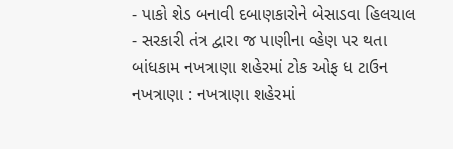- પાકો શેડ બનાવી દબાણકારોને બેસાડવા હિલચાલ
- સરકારી તંત્ર દ્વારા જ પાણીના વ્હેણ પર થતા બાંધકામ નખત્રાણા શહેરમાં ટોક ઓફ ધ ટાઉન
નખત્રાણા : નખત્રાણા શહેરમાં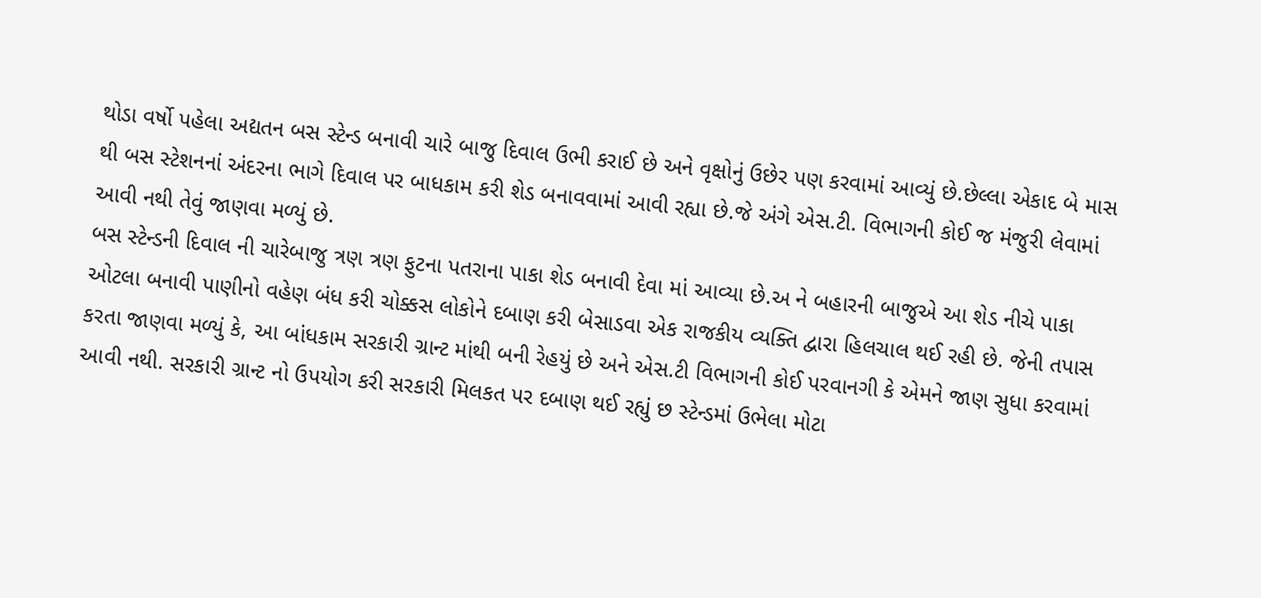થોડા વર્ષો પહેલા અદ્યતન બસ સ્ટેન્ડ બનાવી ચારે બાજુ દિવાલ ઉભી કરાઈ છે અને વૃક્ષોનું ઉછેર પણ કરવામાં આવ્યું છે.છેલ્લા એકાદ બે માસ થી બસ સ્ટેશનનાં અંદરના ભાગે દિવાલ પર બાધકામ કરી શેડ બનાવવામાં આવી રહ્યા છે.જે અંગે એસ.ટી. વિભાગની કોઈ જ મંજુરી લેવામાં આવી નથી તેવું જાણવા મળ્યું છે.
બસ સ્ટેન્ડની દિવાલ ની ચારેબાજુ ત્રણ ત્રણ ફુટના પતરાના પાકા શેડ બનાવી દેવા માં આવ્યા છે.અ ને બહારની બાજુએ આ શેડ નીચે પાકા ઓટલા બનાવી પાણીનો વહેણ બંધ કરી ચોક્કસ લોકોને દબાણ કરી બેસાડવા એક રાજકીય વ્યક્તિ દ્વારા હિલચાલ થઈ રહી છે. જેની તપાસ કરતા જાણવા મળ્યું કે, આ બાંધકામ સરકારી ગ્રાન્ટ માંથી બની રેહયું છે અને એસ.ટી વિભાગની કોઈ પરવાનગી કે એમને જાણ સુધા કરવામાં આવી નથી. સરકારી ગ્રાન્ટ નો ઉપયોગ કરી સરકારી મિલકત પર દબાણ થઈ રહ્યું છ સ્ટેન્ડમાં ઉભેલા મોટા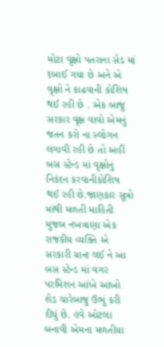મોટા વૃક્ષો પતરાના સેડ માં દબાઈ ગયા છે અને એ વૃક્ષો ને કાઢવાની કોશિષ થઈ રહી છે . એક બાજુ સરકાર વૃક્ષ વાવો એમનું જતન કરો ના સ્લોગન લગાવી રહી છે તો અહીં બસ સ્ટેન્ડ માં વૃક્ષોનું નિકંદન કરવાનીકોશિષ થઈ રહી છે.જાણકાર સૂત્રો માંથી મળતી માહિતી મુજબ નખત્રાણા એક રાજકીય વ્યક્તિ એ સરકારી ગ્રાન્ટ લઈ ને આ બસ સ્ટેન્ડ માં વગર પરમિશન આંખે આખો શેડ ચારેબાજુ ઉભું કરી દીધું છે. હવે ઓટલા બનાવી એમના મળતીયા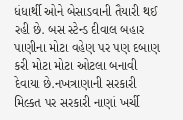ધંધાર્થી ઓને બેસાડવાની તૈયારી થઈ રહી છે. બસ સ્ટેન્ડ દીવાલ બહાર પાણીના મોટા વહેણ પર પણ દબાણ કરી મોટા મોટા ઓટલા બનાવી દેવાયા છે.નખત્રાણાની સરકારી મિલ્કત પર સરકારી નાણાં ખર્ચી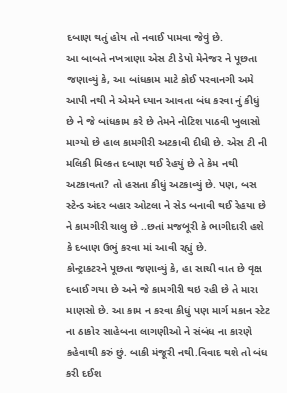દબાણ થતું હોય તો નવાઈ પામવા જેવું છે.
આ બાબતે નખત્રાણા એસ ટી ડેપો મેનેજર ને પૂછતા જણાવ્યું કે, આ બાંધકામ માટે કોઈ પરવાનગી અમે આપી નથી ને એમને ધ્યાન આવતા બંધ કરવા નું કીધું છે ને જે બાંધકામ કરે છે તેમને નોટિશ પાઠવી ખુલાસો માગ્યો છે હાલ કામગીરી અટકાવી દીધી છે. એસ ટી ની મલિકી મિલ્કત દબાણ થઈ રેહયું છે તે કેમ નથી અટકાવતા? તો હસતા કીધું અટકાવ્યું છે. પણ, બસ સ્ટેન્ડ અંદર બહાર ઓટલા ને સેડ બનાવી થઈ રેહયા છે ને કામગીરી ચાલુ છે ..છતાં મજબૂરી કે ભાગીદારી હશે કે દબાણ ઉભું કરવા માં આવી રહ્યું છે.
કોન્ટ્રાકટરને પૂછતા જણાવ્યું કે, હા સાચી વાત છે વૃક્ષ દબાઈ ગયા છે અને જે કામગીરી થઇ રહી છે તે મારા માણસો છે. આ કામ ન કરવા કીધું પણ માર્ગ મકાન સ્ટેટ ના ઠાકોર સાહેબના લાગણીઓ ને સંબંધ ના કારણે કહેવાથી કરું છું. બાકી મંજૂરી નથી.વિવાદ થશે તો બંધ કરી દઈશ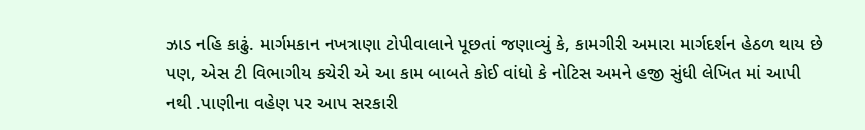ઝાડ નહિ કાઢું. માર્ગમકાન નખત્રાણા ટોપીવાલાને પૂછતાં જણાવ્યું કે, કામગીરી અમારા માર્ગદર્શન હેઠળ થાય છે પણ, એસ ટી વિભાગીય કચેરી એ આ કામ બાબતે કોઈ વાંધો કે નોટિસ અમને હજી સુંધી લેખિત માં આપી નથી .પાણીના વહેણ પર આપ સરકારી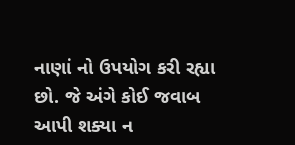નાણાં નો ઉપયોગ કરી રહ્યા છો. જે અંગે કોઈ જવાબ આપી શક્યા ન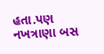હતા.પણ નખત્રાણા બસ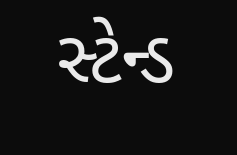સ્ટેન્ડ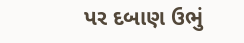પર દબાણ ઉભું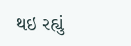થઇ રહ્યું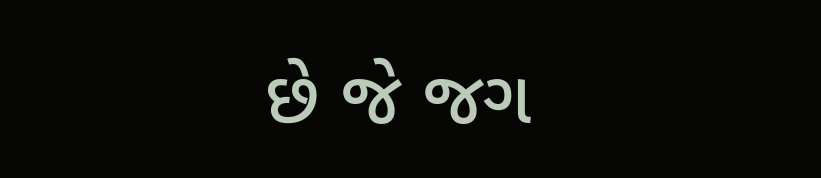છે જે જગ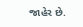જાહેર છે.